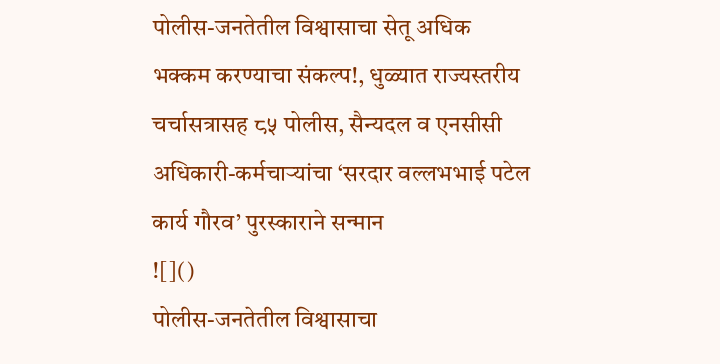पोलीस-जनतेतील विश्वासाचा सेतू अधिक भक्कम करण्याचा संकल्प!, धुळ्यात राज्यस्तरीय चर्चासत्रासह ८५ पोलीस, सैन्यदल व एनसीसी अधिकारी-कर्मचाऱ्यांचा ‘सरदार वल्लभभाई पटेल कार्य गौरव’ पुरस्काराने सन्मान
![]()
पोलीस-जनतेतील विश्वासाचा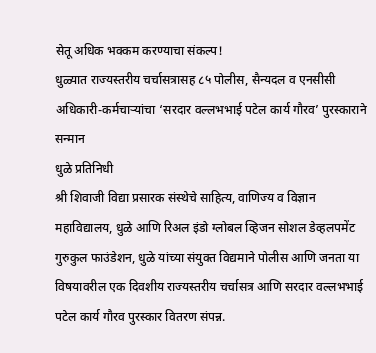सेतू अधिक भक्कम करण्याचा संकल्प!
धुळ्यात राज्यस्तरीय चर्चासत्रासह ८५ पोलीस, सैन्यदल व एनसीसी अधिकारी-कर्मचाऱ्यांचा ‘सरदार वल्लभभाई पटेल कार्य गौरव’ पुरस्काराने सन्मान
धुळे प्रतिनिधी
श्री शिवाजी विद्या प्रसारक संस्थेचे साहित्य, वाणिज्य व विज्ञान महाविद्यालय, धुळे आणि रिअल इंडो ग्लोबल व्हिजन सोशल डेव्हलपमेंट गुरुकुल फाउंडेशन, धुळे यांच्या संयुक्त विद्यमाने पोलीस आणि जनता या विषयावरील एक दिवशीय राज्यस्तरीय चर्चासत्र आणि सरदार वल्लभभाई पटेल कार्य गौरव पुरस्कार वितरण संपन्न.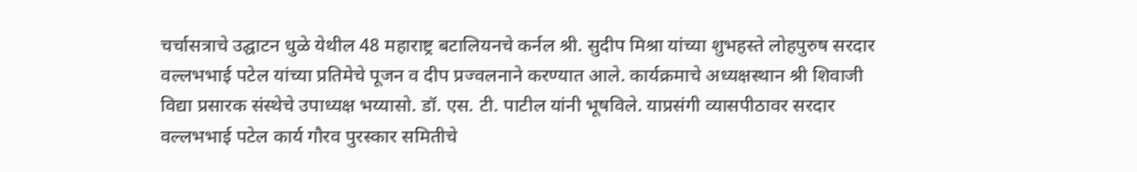चर्चासत्राचे उद्घाटन धुळे येथील 48 महाराष्ट्र बटालियनचे कर्नल श्री. सुदीप मिश्रा यांच्या शुभहस्ते लोहपुरुष सरदार वल्लभभाई पटेल यांच्या प्रतिमेचे पूजन व दीप प्रज्वलनाने करण्यात आले. कार्यक्रमाचे अध्यक्षस्थान श्री शिवाजी विद्या प्रसारक संस्थेचे उपाध्यक्ष भय्यासो. डॉ. एस. टी. पाटील यांनी भूषविले. याप्रसंगी व्यासपीठावर सरदार वल्लभभाई पटेल कार्य गौरव पुरस्कार समितीचे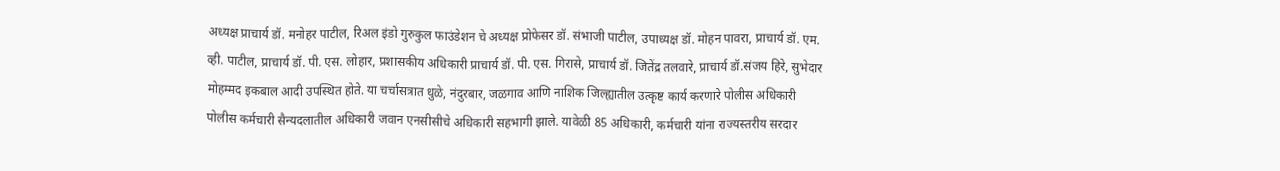अध्यक्ष प्राचार्य डॉ. मनोहर पाटील, रिअल इंडो गुरुकुल फाउंडेशन चे अध्यक्ष प्रोफेसर डॉ. संभाजी पाटील, उपाध्यक्ष डॉ. मोहन पावरा, प्राचार्य डॉ. एम. व्ही. पाटील, प्राचार्य डॉ. पी. एस. लोहार, प्रशासकीय अधिकारी प्राचार्य डॉ. पी. एस. गिरासे, प्राचार्य डॉ. जितेंद्र तलवारे, प्राचार्य डॉ.संजय हिरे, सुभेदार मोहम्मद इकबाल आदी उपस्थित होते. या चर्चासत्रात धुळे, नंदुरबार, जळगाव आणि नाशिक जिल्ह्यातील उत्कृष्ट कार्य करणारे पोलीस अधिकारी पोलीस कर्मचारी सैन्यदलातील अधिकारी जवान एनसीसीचे अधिकारी सहभागी झाले. यावेळी 85 अधिकारी, कर्मचारी यांना राज्यस्तरीय सरदार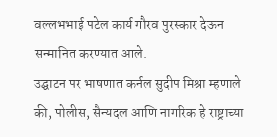वल्लभभाई पटेल कार्य गौरव पुरस्कार देऊन सन्मानित करण्यात आले.
उद्घाटन पर भाषणात कर्नल सुदीप मिश्रा म्हणाले की, पोलीस, सैन्यदल आणि नागरिक हे राष्ट्राच्या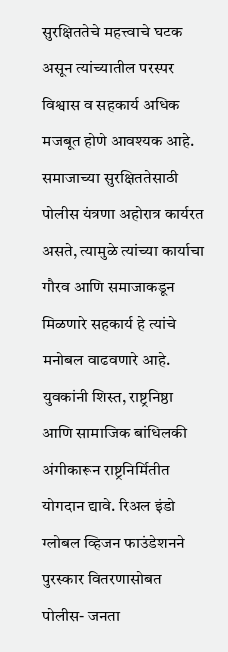सुरक्षिततेचे महत्त्वाचे घटक असून त्यांच्यातील परस्पर विश्वास व सहकार्य अधिक मजबूत होणे आवश्यक आहे. समाजाच्या सुरक्षिततेसाठी पोलीस यंत्रणा अहोरात्र कार्यरत असते, त्यामुळे त्यांच्या कार्याचा गौरव आणि समाजाकडून मिळणारे सहकार्य हे त्यांचे मनोबल वाढवणारे आहे. युवकांनी शिस्त, राष्ट्रनिष्ठा आणि सामाजिक बांधिलकी अंगीकारून राष्ट्रनिर्मितीत योगदान द्यावे. रिअल इंडो ग्लोबल व्हिजन फाउंडेशनने पुरस्कार वितरणासोबत पोलीस- जनता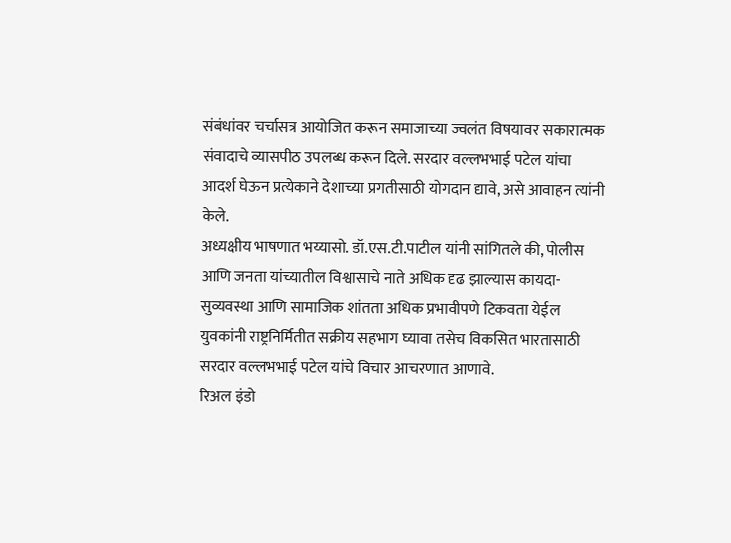संबंधांवर चर्चासत्र आयोजित करून समाजाच्या ज्वलंत विषयावर सकारात्मक संवादाचे व्यासपीठ उपलब्ध करून दिले. सरदार वल्लभभाई पटेल यांचा आदर्श घेऊन प्रत्येकाने देशाच्या प्रगतीसाठी योगदान द्यावे, असे आवाहन त्यांनी केले.
अध्यक्षीय भाषणात भय्यासो. डॉ.एस.टी.पाटील यांनी सांगितले की, पोलीस आणि जनता यांच्यातील विश्वासाचे नाते अधिक दृढ झाल्यास कायदा-सुव्यवस्था आणि सामाजिक शांतता अधिक प्रभावीपणे टिकवता येईल युवकांनी राष्ट्रनिर्मितीत सक्रीय सहभाग घ्यावा तसेच विकसित भारतासाठी सरदार वल्लभभाई पटेल यांचे विचार आचरणात आणावे.
रिअल इंडो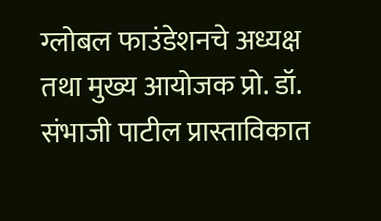ग्लोबल फाउंडेशनचे अध्यक्ष तथा मुख्य आयोजक प्रो. डॉ. संभाजी पाटील प्रास्ताविकात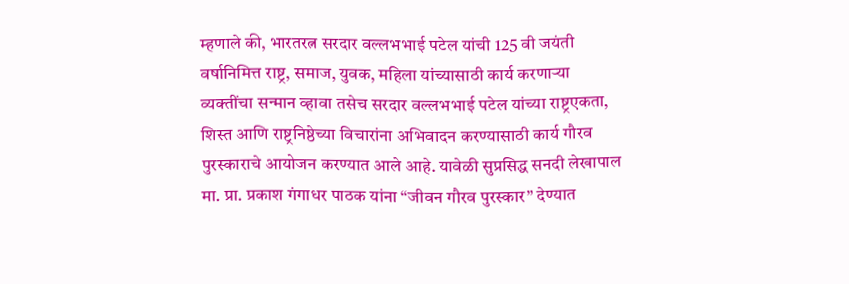म्हणाले की, भारतरत्न सरदार वल्लभभाई पटेल यांची 125 वी जयंती वर्षानिमित्त राष्ट्र, समाज, युवक, महिला यांच्यासाठी कार्य करणाऱ्या व्यक्तींचा सन्मान व्हावा तसेच सरदार वल्लभभाई पटेल यांच्या राष्ट्रएकता, शिस्त आणि राष्ट्रनिष्ठेच्या विचारांना अभिवादन करण्यासाठी कार्य गौरव पुरस्काराचे आयोजन करण्यात आले आहे. यावेळी सुप्रसिद्ध सनदी लेखापाल मा. प्रा. प्रकाश गंगाधर पाठक यांना “जीवन गौरव पुरस्कार” देण्यात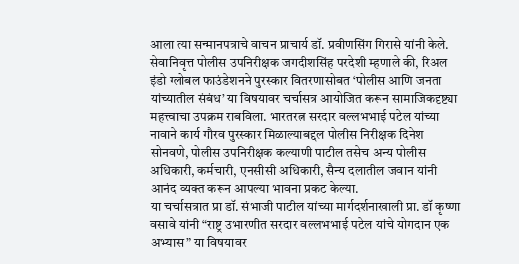आला त्या सन्मानपत्राचे वाचन प्राचार्य डॉ. प्रवीणसिंग गिरासे यांनी केले. सेवानिवृत्त पोलीस उपनिरीक्षक जगदीशसिंह परदेशी म्हणाले की, रिअल इंडो ग्लोबल फाउंडेशनने पुरस्कार वितरणासोबत ‘पोलीस आणि जनता यांच्यातील संबंध’ या विषयावर चर्चासत्र आयोजित करून सामाजिकदृष्ट्या महत्त्वाचा उपक्रम राबविला. भारतरत्न सरदार वल्लभभाई पटेल यांच्या नावाने कार्य गौरव पुरस्कार मिळाल्याबद्दल पोलीस निरीक्षक दिनेश सोनवणे, पोलीस उपनिरीक्षक कल्याणी पाटील तसेच अन्य पोलीस अधिकारी, कर्मचारी, एनसीसी अधिकारी, सैन्य दलातील जवान यांनी आनंद व्यक्त करून आपल्या भावना प्रकट केल्या.
या चर्चासत्रात प्रा डॉ. संभाजी पाटील यांच्या मार्गदर्शनाखाली प्रा. डॉ कृष्णा वसावे यांनी “राष्ट्र उभारणीत सरदार वल्लभभाई पटेल यांचे योगदान एक अभ्यास” या विषयावर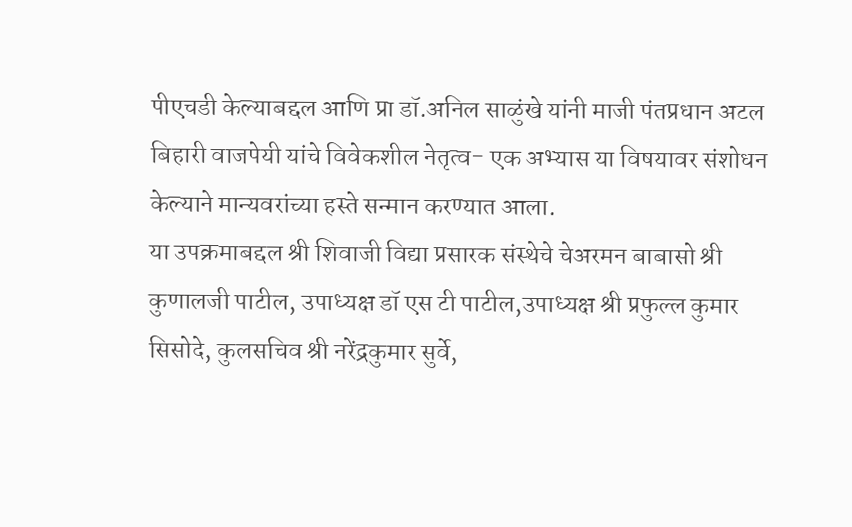पीएचडी केल्याबद्दल आणि प्रा डॉ.अनिल साळुंखे यांनी माजी पंतप्रधान अटल बिहारी वाजपेयी यांचे विवेकशील नेतृत्व- एक अभ्यास या विषयावर संशोधन केल्याने मान्यवरांच्या हस्ते सन्मान करण्यात आला.
या उपक्रमाबद्दल श्री शिवाजी विद्या प्रसारक संस्थेचे चेअरमन बाबासो श्री कुणालजी पाटील, उपाध्यक्ष डॉ एस टी पाटील,उपाध्यक्ष श्री प्रफुल्ल कुमार सिसोदे, कुलसचिव श्री नरेंद्रकुमार सुर्वे,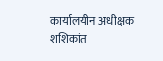कार्यालयीन अधीक्षक शशिकांत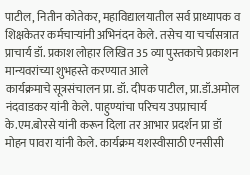पाटील, नितीन कोतेकर, महाविद्यालयातील सर्व प्राध्यापक व शिक्षकेतर कर्मचाऱ्यांनी अभिनंदन केले. तसेच या चर्चासत्रात प्राचार्य डॉ. प्रकाश लोहार लिखित 35 व्या पुस्तकाचे प्रकाशन मान्यवरांच्या शुभहस्ते करण्यात आले
कार्यक्रमाचे सूत्रसंचालन प्रा. डॉ. दीपक पाटील, प्रा.डॉ.अमोल नंदवाडकर यांनी केले. पाहुण्यांचा परिचय उपप्राचार्य के.एम.बोरसे यांनी करून दिला तर आभार प्रदर्शन प्रा डॉ मोहन पावरा यांनी केले. कार्यक्रम यशस्वीसाठी एनसीसी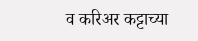व करिअर कट्टाच्या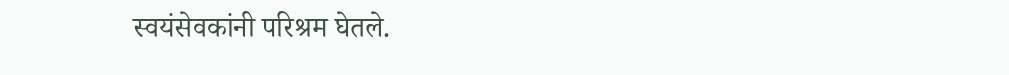स्वयंसेवकांनी परिश्रम घेतले.